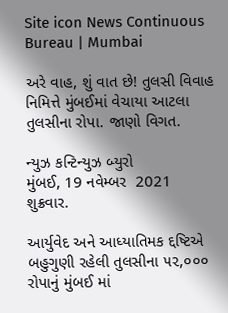Site icon News Continuous Bureau | Mumbai

અરે વાહ, શું વાત છે! તુલસી વિવાહ નિમિત્તે મુંબઈમાં વેચાયા આટલા તુલસીના રોપા. જાણો વિગત.

ન્યુઝ કન્ટિન્યુઝ બ્યુરો
મુંબઈ, 19 નવેમ્બર  2021
શુક્રવાર.

આર્યુવેદ અને આધ્યાતિમક દ્દષ્ટિએ બહુગુણી રહેલી તુલસીના ૫૨,૦૦૦ રોપાનું મુંબઈ માં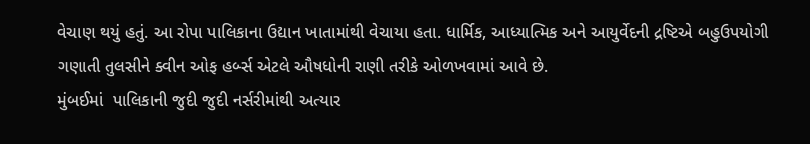વેચાણ થયું હતું. આ રોપા પાલિકાના ઉદ્યાન ખાતામાંથી વેચાયા હતા. ધાર્મિક, આધ્યાત્મિક અને આયુર્વેદની દ્રષ્ટિએ બહુઉપયોગી ગણાતી તુલસીને ક્વીન ઓફ હર્બ્સ એટલે ઔષધોની રાણી તરીકે ઓળખવામાં આવે છે.
મુંબઈમાં  પાલિકાની જુદી જુદી નર્સરીમાંથી અત્યાર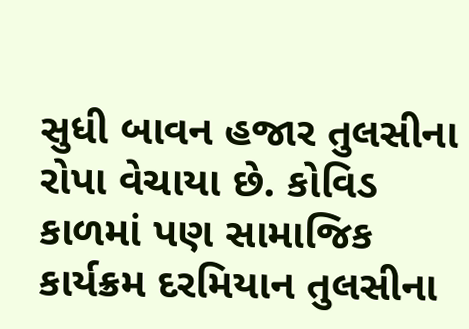સુધી બાવન હજાર તુલસીના રોપા વેચાયા છે. કોવિડ કાળમાં પણ સામાજિક કાર્યક્રમ દરમિયાન તુલસીના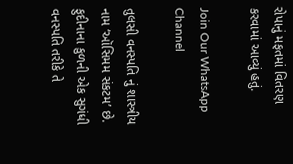રોપાનું મફતમાં વિતરણ કરવામાં આવ્યું હતું.

Join Our WhatsApp Channel

તુલસી વનસ્પતિ નું શાસ્ત્રીય નામ ‘ઑસિમમ સંકટમ’ છે. ફુદીનાના કુળની એક સુગંધી વનસ્પતિ તરીકે તે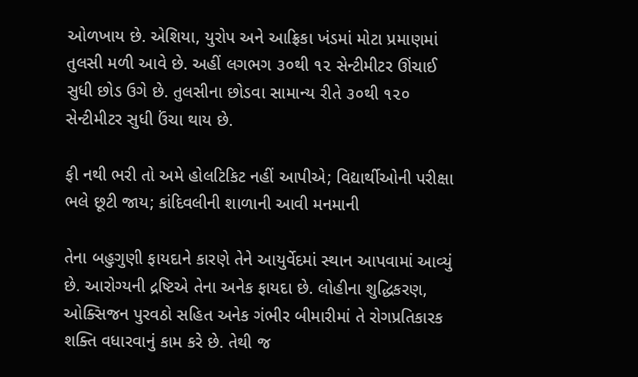ઓળખાય છે. એશિયા, યુરોપ અને આફ્રિકા ખંડમાં મોટા પ્રમાણમાં તુલસી મળી આવે છે. અહીં લગભગ ૩૦થી ૧૨ સેન્ટીમીટર ઊંચાઈ સુધી છોડ ઉગે છે. તુલસીના છોડવા સામાન્ય રીતે ૩૦થી ૧૨૦ સેન્ટીમીટર સુધી ઉંચા થાય છે.

ફી નથી ભરી તો અમે હોલટિકિટ નહીં આપીએ; વિદ્યાર્થીઓની પરીક્ષા ભલે છૂટી જાય; કાંદિવલીની શાળાની આવી મનમાની

તેના બહુગુણી ફાયદાને કારણે તેને આયુર્વેદમાં સ્થાન આપવામાં આવ્યું છે. આરોગ્યની દ્રષ્ટિએ તેના અનેક ફાયદા છે. લોહીના શુદ્ધિકરણ, ઓક્સિજન પુરવઠો સહિત અનેક ગંભીર બીમારીમાં તે રોગપ્રતિકારક શક્તિ વધારવાનું કામ કરે છે. તેથી જ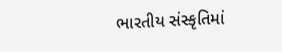ભારતીય સંસ્કૃતિમાં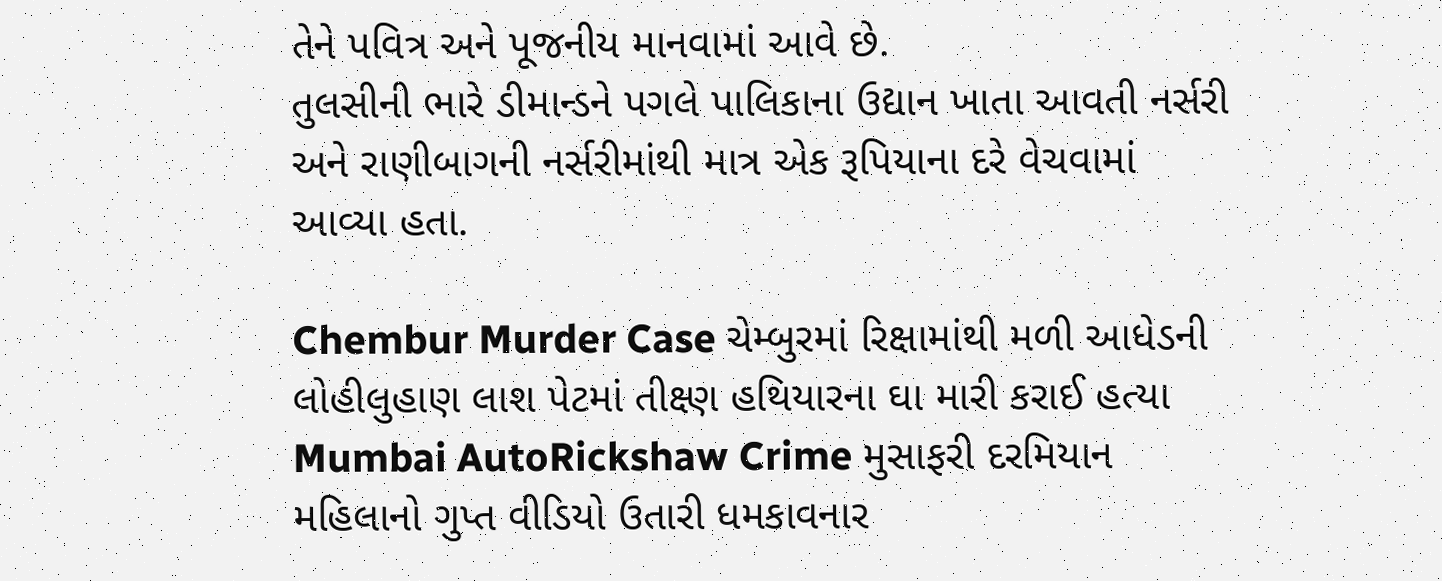તેને પવિત્ર અને પૂજનીય માનવામાં આવે છે.
તુલસીની ભારે ડીમાન્ડને પગલે પાલિકાના ઉદ્યાન ખાતા આવતી નર્સરી અને રાણીબાગની નર્સરીમાંથી માત્ર એક રૂપિયાના દરે વેચવામાં આવ્યા હતા.

Chembur Murder Case ચેમ્બુરમાં રિક્ષામાંથી મળી આધેડની લોહીલુહાણ લાશ પેટમાં તીક્ષ્ણ હથિયારના ઘા મારી કરાઈ હત્યા
Mumbai AutoRickshaw Crime મુસાફરી દરમિયાન મહિલાનો ગુપ્ત વીડિયો ઉતારી ધમકાવનાર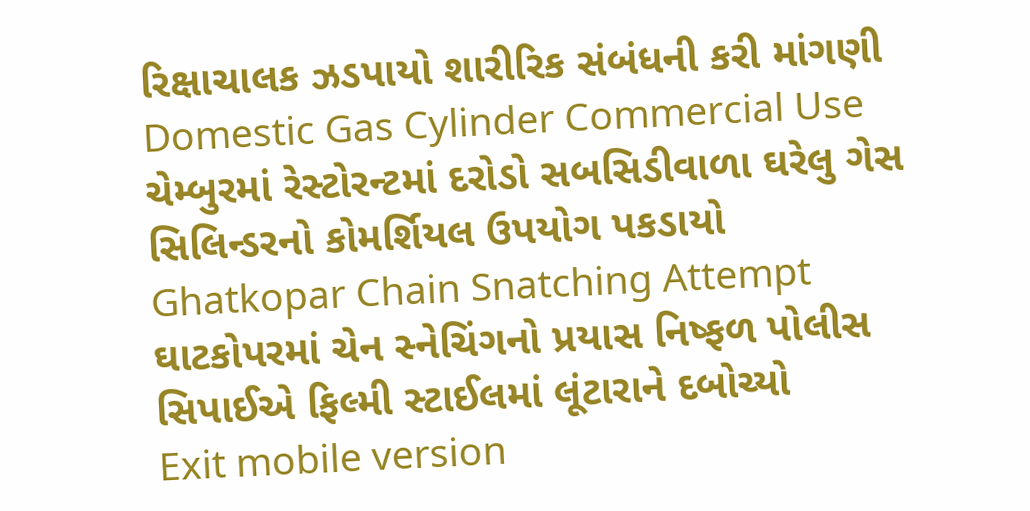રિક્ષાચાલક ઝડપાયો શારીરિક સંબંધની કરી માંગણી
Domestic Gas Cylinder Commercial Use ચેમ્બુરમાં રેસ્ટોરન્ટમાં દરોડો સબસિડીવાળા ઘરેલુ ગેસ સિલિન્ડરનો કોમર્શિયલ ઉપયોગ પકડાયો
Ghatkopar Chain Snatching Attempt ઘાટકોપરમાં ચેન સ્નેચિંગનો પ્રયાસ નિષ્ફળ પોલીસ સિપાઈએ ફિલ્મી સ્ટાઈલમાં લૂંટારાને દબોચ્યો
Exit mobile version